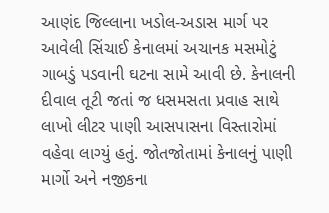આણંદ જિલ્લાના ખડોલ-અડાસ માર્ગ પર આવેલી સિંચાઈ કેનાલમાં અચાનક મસમોટું ગાબડું પડવાની ઘટના સામે આવી છે. કેનાલની દીવાલ તૂટી જતાં જ ધસમસતા પ્રવાહ સાથે લાખો લીટર પાણી આસપાસના વિસ્તારોમાં વહેવા લાગ્યું હતું. જોતજોતામાં કેનાલનું પાણી માર્ગો અને નજીકના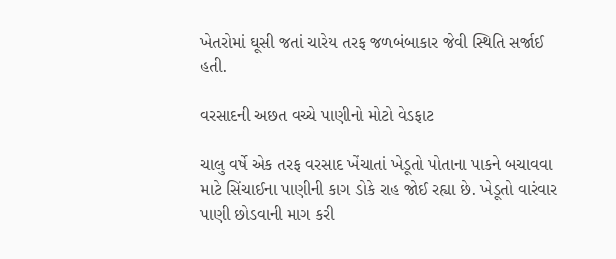ખેતરોમાં ઘૂસી જતાં ચારેય તરફ જળબંબાકાર જેવી સ્થિતિ સર્જાઈ હતી.

વરસાદની અછત વચ્ચે પાણીનો મોટો વેડફાટ

ચાલુ વર્ષે એક તરફ વરસાદ ખેંચાતાં ખેડૂતો પોતાના પાકને બચાવવા માટે સિંચાઈના પાણીની કાગ ડોકે રાહ જોઈ રહ્યા છે. ખેડૂતો વારંવાર પાણી છોડવાની માગ કરી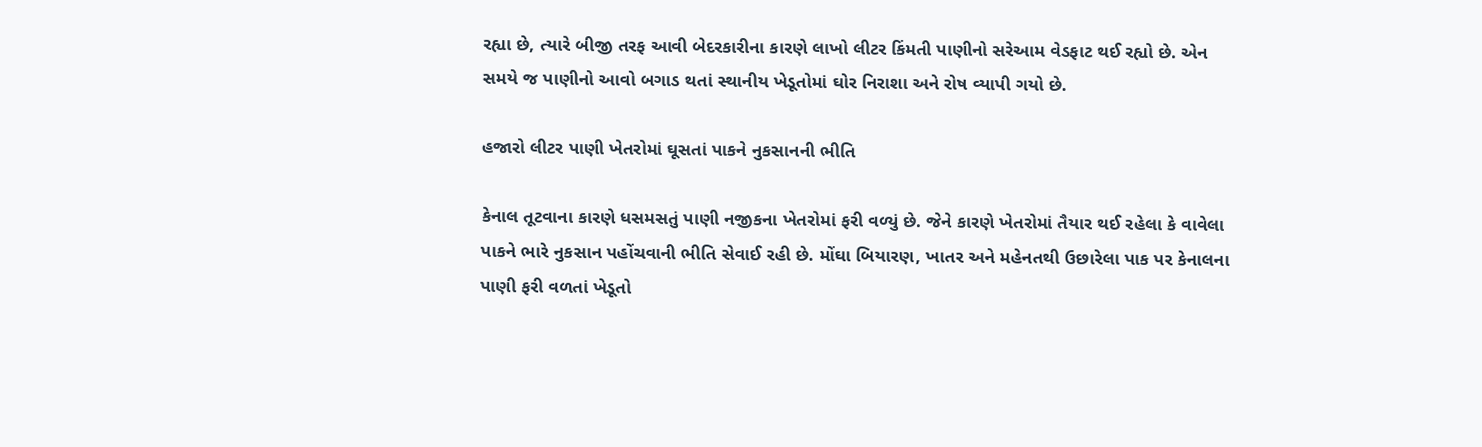રહ્યા છે, ત્યારે બીજી તરફ આવી બેદરકારીના કારણે લાખો લીટર કિંમતી પાણીનો સરેઆમ વેડફાટ થઈ રહ્યો છે. એન સમયે જ પાણીનો આવો બગાડ થતાં સ્થાનીય ખેડૂતોમાં ઘોર નિરાશા અને રોષ વ્યાપી ગયો છે.

હજારો લીટર પાણી ખેતરોમાં ઘૂસતાં પાકને નુકસાનની ભીતિ

કેનાલ તૂટવાના કારણે ધસમસતું પાણી નજીકના ખેતરોમાં ફરી વળ્યું છે. જેને કારણે ખેતરોમાં તૈયાર થઈ રહેલા કે વાવેલા પાકને ભારે નુકસાન પહોંચવાની ભીતિ સેવાઈ રહી છે. મોંઘા બિયારણ, ખાતર અને મહેનતથી ઉછારેલા પાક પર કેનાલના પાણી ફરી વળતાં ખેડૂતો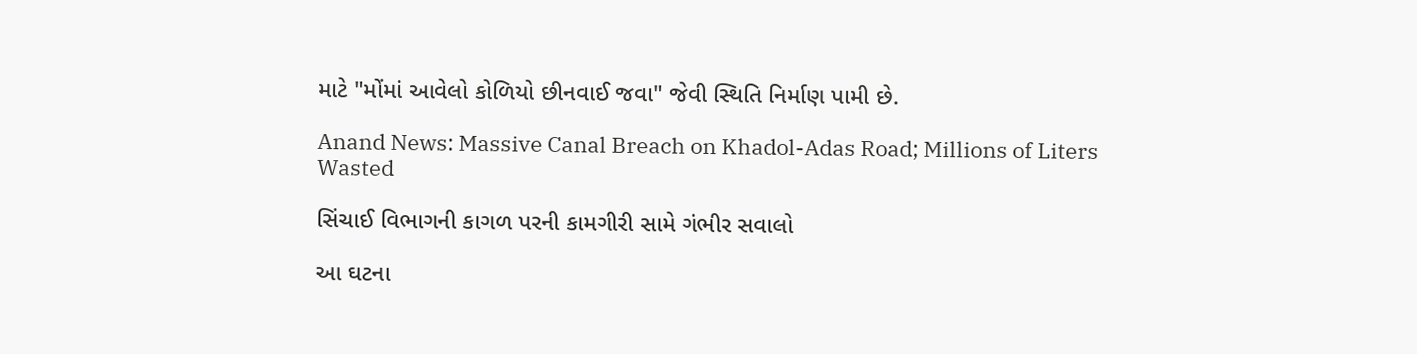માટે "મોંમાં આવેલો કોળિયો છીનવાઈ જવા" જેવી સ્થિતિ નિર્માણ પામી છે.

Anand News: Massive Canal Breach on Khadol-Adas Road; Millions of Liters Wasted

સિંચાઈ વિભાગની કાગળ પરની કામગીરી સામે ગંભીર સવાલો

આ ઘટના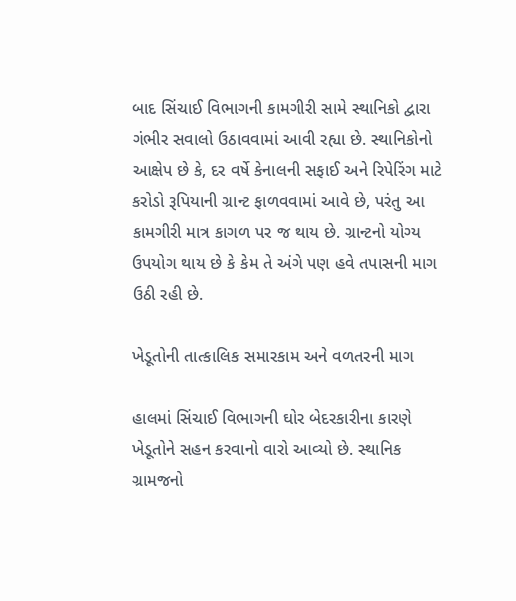બાદ સિંચાઈ વિભાગની કામગીરી સામે સ્થાનિકો દ્વારા ગંભીર સવાલો ઉઠાવવામાં આવી રહ્યા છે. સ્થાનિકોનો આક્ષેપ છે કે, દર વર્ષે કેનાલની સફાઈ અને રિપેરિંગ માટે કરોડો રૂપિયાની ગ્રાન્ટ ફાળવવામાં આવે છે, પરંતુ આ કામગીરી માત્ર કાગળ પર જ થાય છે. ગ્રાન્ટનો યોગ્ય ઉપયોગ થાય છે કે કેમ તે અંગે પણ હવે તપાસની માગ ઉઠી રહી છે.

ખેડૂતોની તાત્કાલિક સમારકામ અને વળતરની માગ

હાલમાં સિંચાઈ વિભાગની ઘોર બેદરકારીના કારણે ખેડૂતોને સહન કરવાનો વારો આવ્યો છે. સ્થાનિક ગ્રામજનો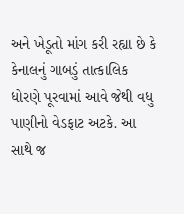અને ખેડૂતો માંગ કરી રહ્યા છે કે કેનાલનું ગાબડું તાત્કાલિક ધોરણે પૂરવામાં આવે જેથી વધુ પાણીનો વેડફાટ અટકે. આ સાથે જ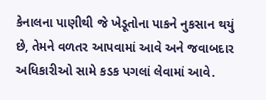કેનાલના પાણીથી જે ખેડૂતોના પાકને નુકસાન થયું છે, તેમને વળતર આપવામાં આવે અને જવાબદાર અધિકારીઓ સામે કડક પગલાં લેવામાં આવે.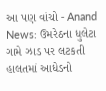આ પણ વાંચો - Anand News: ઉમરેઠના ધુલેટા ગામે ઝાડ પર લટકતી હાલતમાં આધેડનો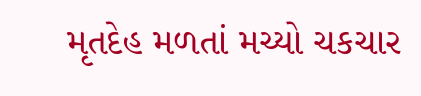મૃતદેહ મળતાં મચ્યો ચકચાર